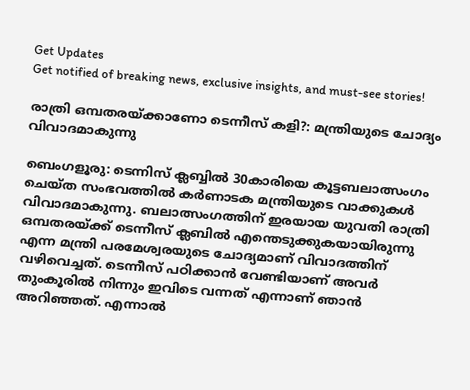Get Updates
Get notified of breaking news, exclusive insights, and must-see stories!

രാത്രി ഒമ്പതരയ്ക്കാണോ ടെന്നീസ് കളി?: മന്ത്രിയുടെ ചോദ്യം വിവാദമാകുന്നു

ബെംഗളൂരു: ടെന്നിസ് ക്ലബ്ബില്‍ 30കാരിയെ കൂട്ടബലാത്സംഗം ചെയ്ത സംഭവത്തില്‍ കര്‍ണാടക മന്ത്രിയുടെ വാക്കുകള്‍ വിവാദമാകുന്നു. ബലാത്സംഗത്തിന് ഇരയായ യുവതി രാത്രി ഒമ്പതരയ്ക്ക് ടെന്നീസ് ക്ലബില്‍ എന്തെടുക്കുകയായിരുന്നു എന്ന മന്ത്രി പരമേശ്വരയുടെ ചോദ്യമാണ് വിവാദത്തിന് വഴിവെച്ചത്. ടെന്നീസ് പഠിക്കാന്‍ വേണ്ടിയാണ് അവര്‍ തുംകൂരില്‍ നിന്നും ഇവിടെ വന്നത് എന്നാണ് ഞാന്‍ അറിഞ്ഞത്. എന്നാല്‍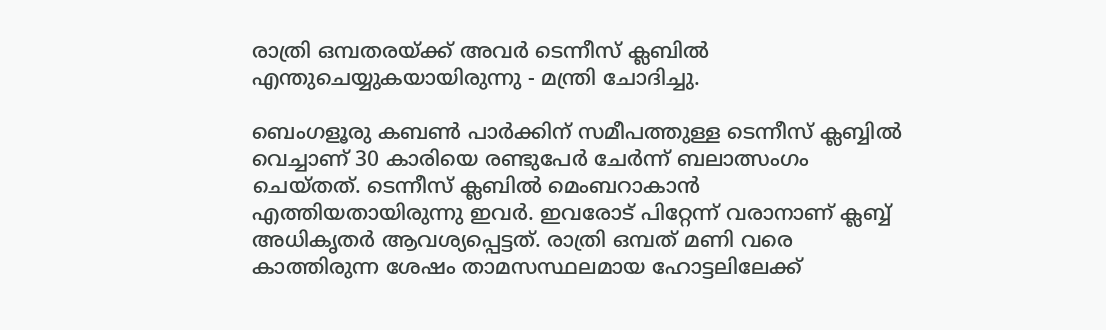രാത്രി ഒമ്പതരയ്ക്ക് അവര്‍ ടെന്നീസ് ക്ലബില്‍ എന്തുചെയ്യുകയായിരുന്നു - മന്ത്രി ചോദിച്ചു.

ബെംഗളൂരു കബണ്‍ പാര്‍ക്കിന് സമീപത്തുള്ള ടെന്നീസ് ക്ലബ്ബില്‍ വെച്ചാണ് 30 കാരിയെ രണ്ടുപേര്‍ ചേര്‍ന്ന് ബലാത്സംഗം ചെയ്തത്. ടെന്നീസ് ക്ലബില്‍ മെംബറാകാന്‍ എത്തിയതായിരുന്നു ഇവര്‍. ഇവരോട് പിറ്റേന്ന് വരാനാണ് ക്ലബ്ബ് അധികൃതര്‍ ആവശ്യപ്പെട്ടത്. രാത്രി ഒമ്പത് മണി വരെ കാത്തിരുന്ന ശേഷം താമസസ്ഥലമായ ഹോട്ടലിലേക്ക്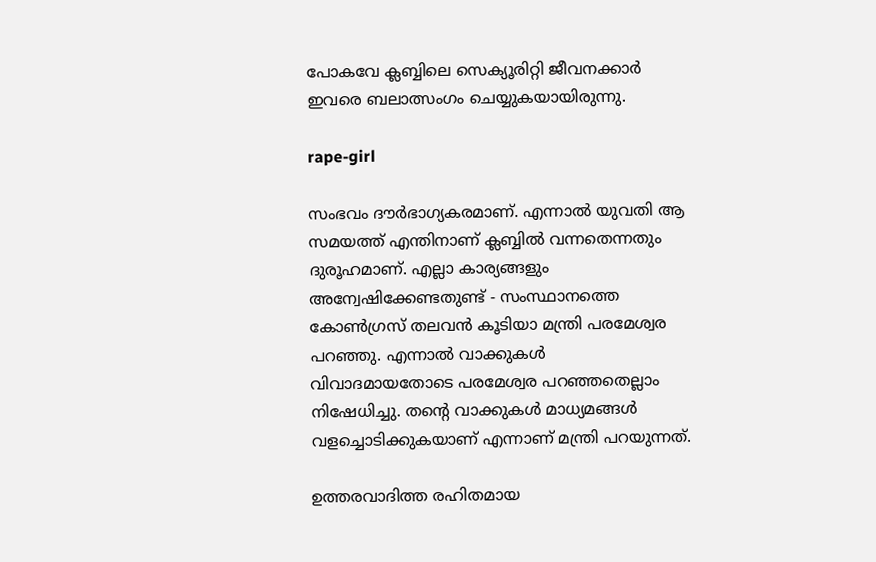പോകവേ ക്ലബ്ബിലെ സെക്യൂരിറ്റി ജീവനക്കാര്‍ ഇവരെ ബലാത്സംഗം ചെയ്യുകയായിരുന്നു.

rape-girl

സംഭവം ദൗര്‍ഭാഗ്യകരമാണ്. എന്നാല്‍ യുവതി ആ സമയത്ത് എന്തിനാണ് ക്ലബ്ബില്‍ വന്നതെന്നതും ദുരൂഹമാണ്. എല്ലാ കാര്യങ്ങളും അന്വേഷിക്കേണ്ടതുണ്ട് - സംസ്ഥാനത്തെ കോണ്‍ഗ്രസ് തലവന്‍ കൂടിയാ മന്ത്രി പരമേശ്വര പറഞ്ഞു. എന്നാല്‍ വാക്കുകള്‍ വിവാദമായതോടെ പരമേശ്വര പറഞ്ഞതെല്ലാം നിഷേധിച്ചു. തന്റെ വാക്കുകള്‍ മാധ്യമങ്ങള്‍ വളച്ചൊടിക്കുകയാണ് എന്നാണ് മന്ത്രി പറയുന്നത്.

ഉത്തരവാദിത്ത രഹിതമായ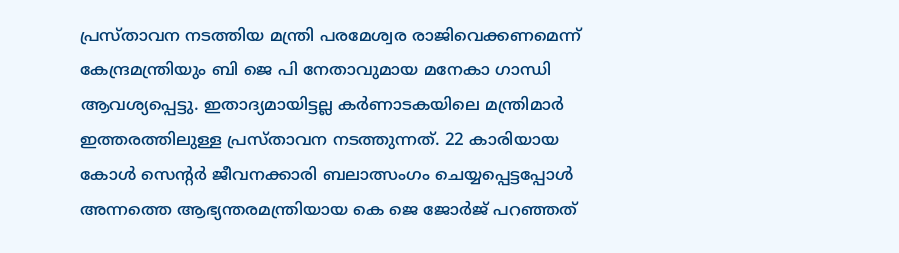പ്രസ്താവന നടത്തിയ മന്ത്രി പരമേശ്വര രാജിവെക്കണമെന്ന് കേന്ദ്രമന്ത്രിയും ബി ജെ പി നേതാവുമായ മനേകാ ഗാന്ധി ആവശ്യപ്പെട്ടു. ഇതാദ്യമായിട്ടല്ല കര്‍ണാടകയിലെ മന്ത്രിമാര്‍ ഇത്തരത്തിലുള്ള പ്രസ്താവന നടത്തുന്നത്. 22 കാരിയായ കോള്‍ സെന്റര്‍ ജീവനക്കാരി ബലാത്സംഗം ചെയ്യപ്പെട്ടപ്പോള്‍ അന്നത്തെ ആഭ്യന്തരമന്ത്രിയായ കെ ജെ ജോര്‍ജ് പറഞ്ഞത്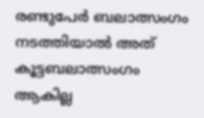രണ്ടുപേര്‍ ബലാത്സംഗം നടത്തിയാല്‍ അത് കൂട്ടബലാത്സംഗം ആകില്ല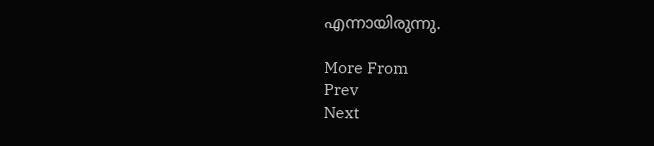എന്നായിരുന്നു.

More From
Prev
Next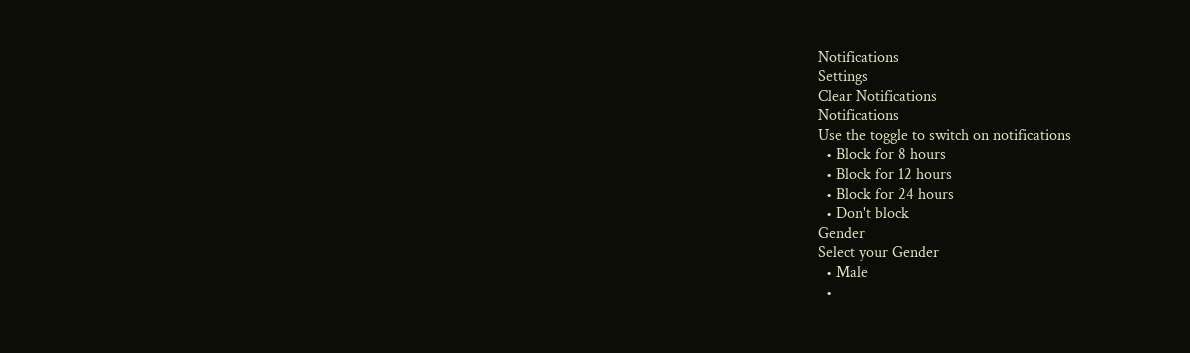Notifications
Settings
Clear Notifications
Notifications
Use the toggle to switch on notifications
  • Block for 8 hours
  • Block for 12 hours
  • Block for 24 hours
  • Don't block
Gender
Select your Gender
  • Male
  •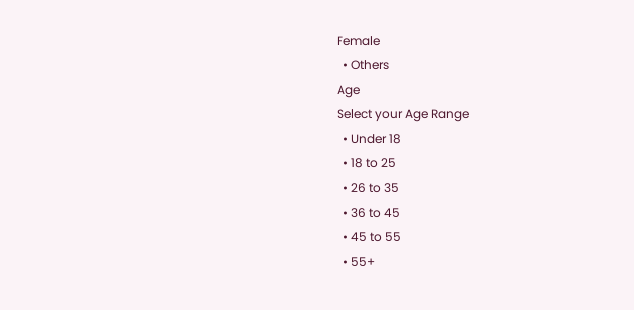Female
  • Others
Age
Select your Age Range
  • Under 18
  • 18 to 25
  • 26 to 35
  • 36 to 45
  • 45 to 55
  • 55+